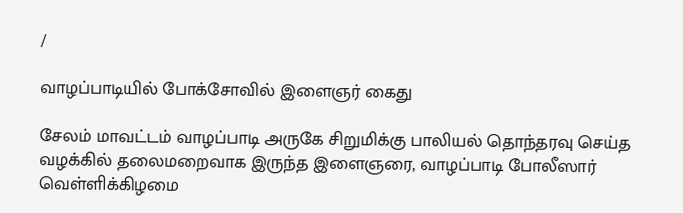/

வாழப்பாடியில் போக்சோவில் இளைஞர் கைது

சேலம் மாவட்டம் வாழப்பாடி அருகே சிறுமிக்கு பாலியல் தொந்தரவு செய்த வழக்கில் தலைமறைவாக இருந்த இளைஞரை, வாழப்பாடி போலீஸார் வெள்ளிக்கிழமை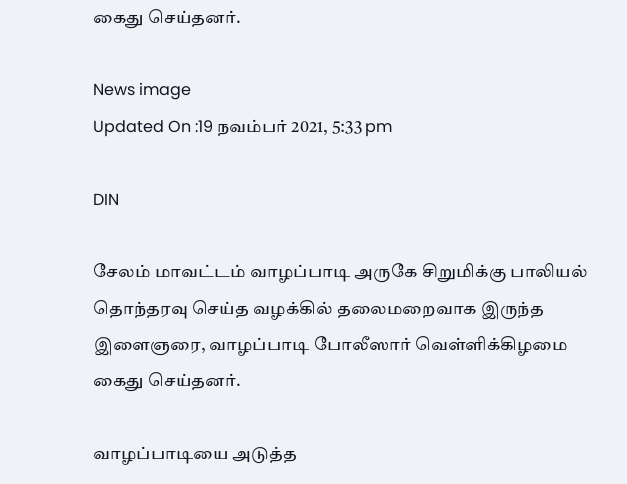கைது செய்தனர்.

News image
Updated On :19 நவம்பர் 2021, 5:33 pm

DIN

சேலம் மாவட்டம் வாழப்பாடி அருகே சிறுமிக்கு பாலியல் தொந்தரவு செய்த வழக்கில் தலைமறைவாக இருந்த இளைஞரை, வாழப்பாடி போலீஸார் வெள்ளிக்கிழமை கைது செய்தனர்.

வாழப்பாடியை அடுத்த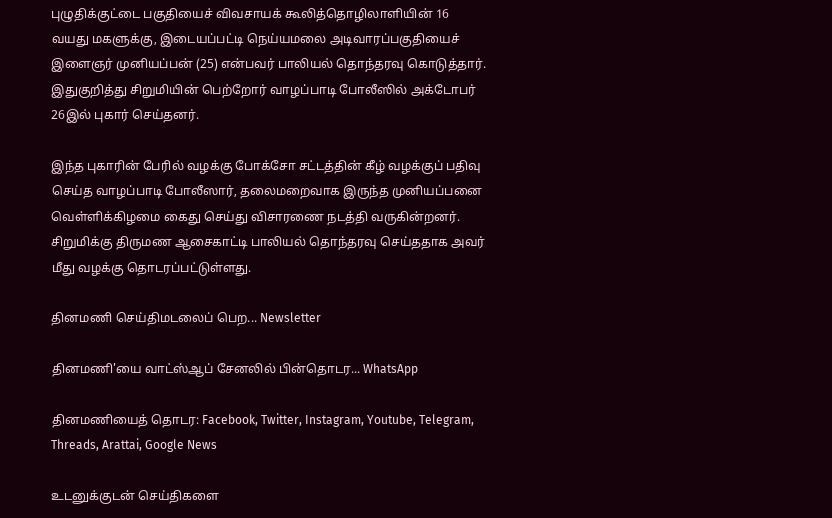புழுதிக்குட்டை பகுதியைச் விவசாயக் கூலித்தொழிலாளியின் 16 வயது மகளுக்கு, இடையப்பட்டி நெய்யமலை அடிவாரப்பகுதியைச் இளைஞர் முனியப்பன் (25) என்பவர் பாலியல் தொந்தரவு கொடுத்தார். இதுகுறித்து சிறுமியின் பெற்றோர் வாழப்பாடி போலீஸில் அக்டோபர் 26இல் புகார் செய்தனர்.

இந்த புகாரின் பேரில் வழக்கு போக்சோ சட்டத்தின் கீழ் வழக்குப் பதிவு செய்த வாழப்பாடி போலீஸார், தலைமறைவாக இருந்த முனியப்பனை வெள்ளிக்கிழமை கைது செய்து விசாரணை நடத்தி வருகின்றனர். சிறுமிக்கு திருமண ஆசைகாட்டி பாலியல் தொந்தரவு செய்ததாக அவர் மீது வழக்கு தொடரப்பட்டுள்ளது.

தினமணி செய்திமடலைப் பெற... Newsletter

தினமணி'யை வாட்ஸ்ஆப் சேனலில் பின்தொடர... WhatsApp

தினமணியைத் தொடர: Facebook, Twitter, Instagram, Youtube, Telegram, Threads, Arattai, Google News

உடனுக்குடன் செய்திகளை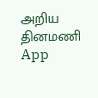அறிய தினமணி App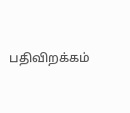பதிவிறக்கம்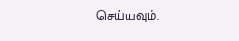செய்யவும்.